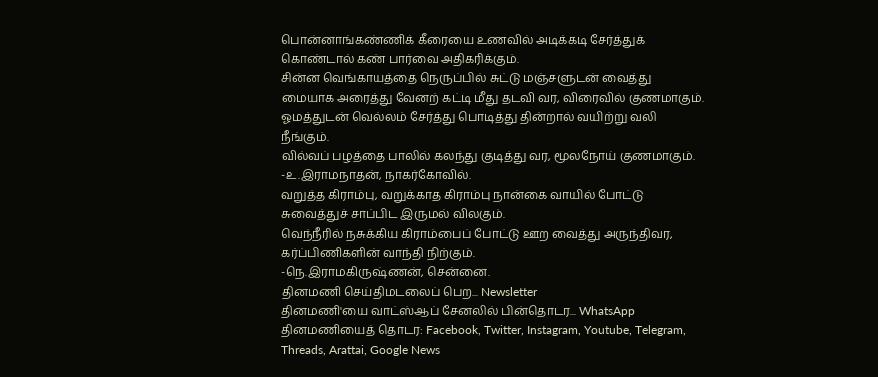பொன்னாங்கண்ணிக் கீரையை உணவில் அடிக்கடி சேர்த்துக் கொண்டால் கண் பார்வை அதிகரிக்கும்.
சின்ன வெங்காயத்தை நெருப்பில் சுட்டு மஞ்சளுடன் வைத்து மையாக அரைத்து வேனற் கட்டி மீது தடவி வர, விரைவில் குணமாகும்.
ஓமத்துடன் வெல்லம் சேர்த்து பொடித்து தின்றால் வயிற்று வலி நீங்கும்.
வில்வப் பழத்தை பாலில் கலந்து குடித்து வர, மூலநோய் குணமாகும்.
-உ.இராமநாதன், நாகர்கோவில்.
வறுத்த கிராம்பு, வறுக்காத கிராம்பு நான்கை வாயில் போட்டு சுவைத்துச் சாப்பிட இருமல் விலகும்.
வெந்நீரில் நசுக்கிய கிராம்பைப் போட்டு ஊற வைத்து அருந்திவர, கர்ப்பிணிகளின் வாந்தி நிற்கும்.
-நெ.இராமகிருஷ்ணன், சென்னை.
தினமணி செய்திமடலைப் பெற... Newsletter
தினமணி'யை வாட்ஸ்ஆப் சேனலில் பின்தொடர... WhatsApp
தினமணியைத் தொடர: Facebook, Twitter, Instagram, Youtube, Telegram, Threads, Arattai, Google News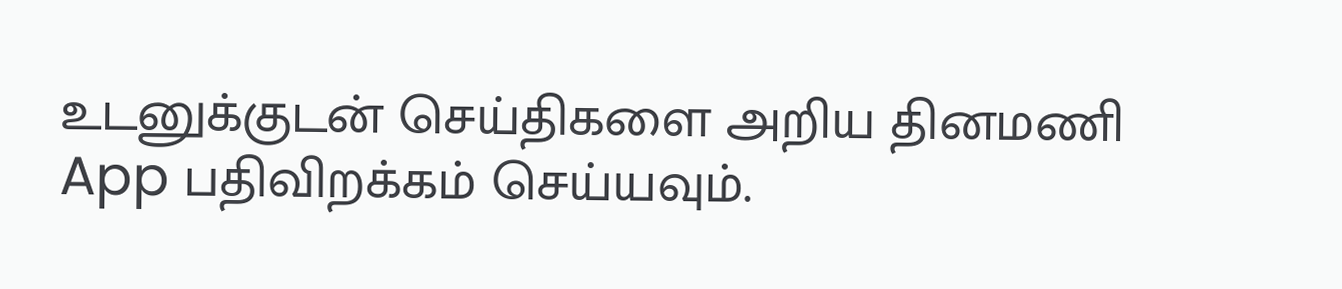உடனுக்குடன் செய்திகளை அறிய தினமணி App பதிவிறக்கம் செய்யவும்.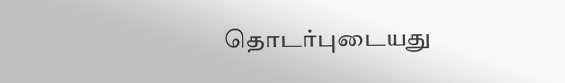தொடர்புடையது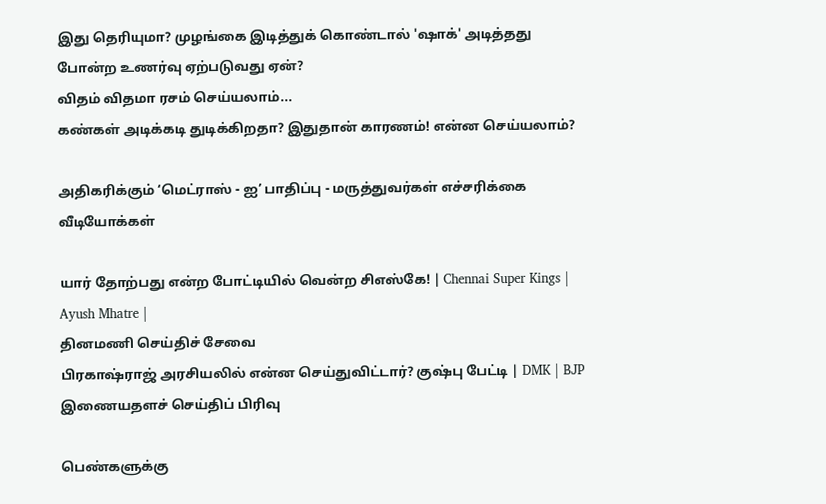இது தெரியுமா? முழங்கை இடித்துக் கொண்டால் 'ஷாக்' அடித்தது போன்ற உணர்வு ஏற்படுவது ஏன்?
விதம் விதமா ரசம் செய்யலாம்...
கண்கள் அடிக்கடி துடிக்கிறதா? இதுதான் காரணம்! என்ன செய்யலாம்?

அதிகரிக்கும் ‘மெட்ராஸ் - ஐ’ பாதிப்பு - மருத்துவர்கள் எச்சரிக்கை
வீடியோக்கள்

யார் தோற்பது என்ற போட்டியில் வென்ற சிஎஸ்கே! | Chennai Super Kings | Ayush Mhatre |
தினமணி செய்திச் சேவை
பிரகாஷ்ராஜ் அரசியலில் என்ன செய்துவிட்டார்? குஷ்பு பேட்டி | DMK | BJP
இணையதளச் செய்திப் பிரிவு

பெண்களுக்கு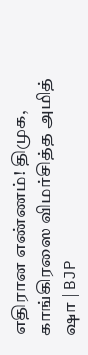எதிரான எண்ணம்! திமுக, காங்கிரஸை விமர்சித்த அமித் ஷா | BJP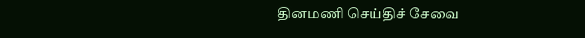தினமணி செய்திச் சேவை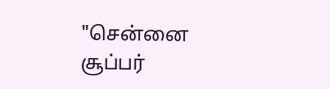"சென்னை சூப்பர்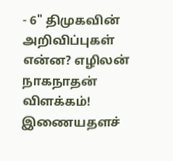- 6" திமுகவின் அறிவிப்புகள் என்ன? எழிலன் நாகநாதன் விளக்கம்!
இணையதளச்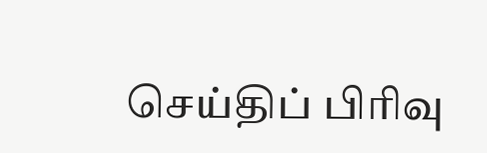செய்திப் பிரிவு